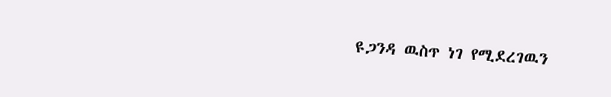ዩጋንዳ ዉስጥ ነገ የሚደረገዉን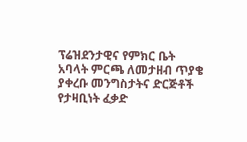ፕሬዝደንታዊና የምክር ቤት አባላት ምርጫ ለመታዘብ ጥያቄ ያቀረቡ መንግስታትና ድርጅቶች የታዛቢነት ፈቃድ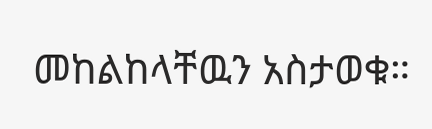መከልከላቸዉን አስታወቁ።